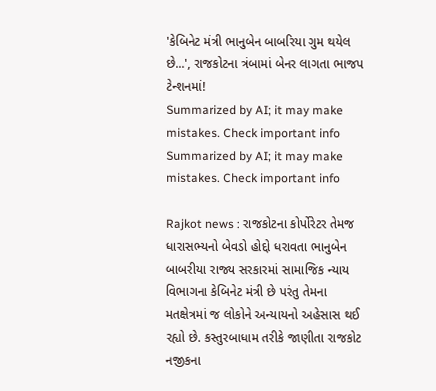'કેબિનેટ મંત્રી ભાનુબેન બાબરિયા ગુમ થયેલ છે...', રાજકોટના ત્રંબામાં બેનર લાગતા ભાજપ ટેન્શનમાં!
Summarized by AI; it may make mistakes. Check important info
Summarized by AI; it may make mistakes. Check important info

Rajkot news : રાજકોટના કોર્પોરેટર તેમજ ધારાસભ્યનો બેવડો હોદ્દો ધરાવતા ભાનુબેન બાબરીયા રાજ્ય સરકારમાં સામાજિક ન્યાય વિભાગના કેબિનેટ મંત્રી છે પરંતુ તેમના મતક્ષેત્રમાં જ લોકોને અન્યાયનો અહેસાસ થઈ રહ્યો છે. કસ્તુરબાધામ તરીકે જાણીતા રાજકોટ નજીકના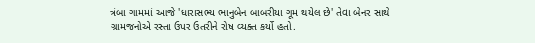ત્રંબા ગામમાં આજે 'ધારાસભ્ય ભાનુબેન બાબરીયા ગૂમ થયેલ છે' તેવા બેનર સાથે ગ્રામજનોએ રસ્તા ઉપર ઉતરીને રોષ વ્યક્ત કર્યો હતો.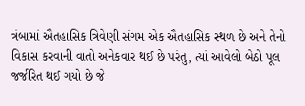ત્રંબામાં ઐતહાસિક ત્રિવેણી સંગમ એક ઐતહાસિક સ્થળ છે અને તેનો વિકાસ કરવાની વાતો અનેકવાર થઈ છે પરંતુ, ત્યાં આવેલો બેઠો પૂલ જર્જરિત થઈ ગયો છે જે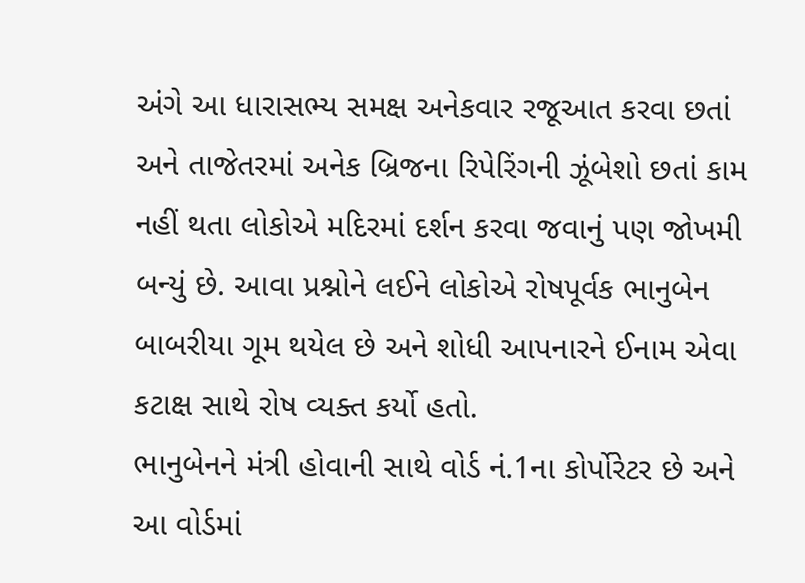અંગે આ ધારાસભ્ય સમક્ષ અનેકવાર રજૂઆત કરવા છતાં અને તાજેતરમાં અનેક બ્રિજના રિપેરિંગની ઝૂંબેશો છતાં કામ નહીં થતા લોકોએ મદિરમાં દર્શન કરવા જવાનું પણ જોખમી બન્યું છે. આવા પ્રશ્નોને લઈને લોકોએ રોષપૂર્વક ભાનુબેન બાબરીયા ગૂમ થયેલ છે અને શોધી આપનારને ઈનામ એવા કટાક્ષ સાથે રોષ વ્યક્ત કર્યો હતો.
ભાનુબેનને મંત્રી હોવાની સાથે વોર્ડ નં.1ના કોર્પોરેટર છે અને આ વોર્ડમાં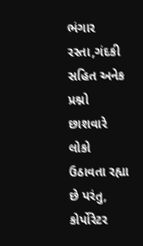ભંગાર રસ્તા,ગંદકી સહિત અનેક પ્રશ્નો છાશવારે લોકો ઉઠાવતા રહ્યા છે પરંતુ, કોર્પોરેટર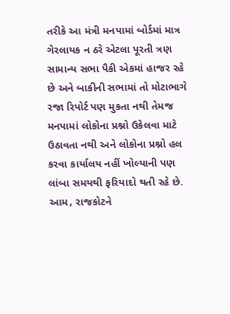તરીકે આ મંત્રી મનપામાં બોર્ડમાં માત્ર ગેરલાયક ન ઠરે એટલા પૂરતી ત્રણ સામાન્ય સભા પૈકી એકમાં હાજર રહે છે અને બાકીની સભામાં તો મોટાભાગે રજા રિપોર્ટ પણ મુકતા નથી તેમજ મનપામાં લોકોના પ્રશ્નો ઉકેલવા માટે ઉઠાવતા નથી અને લોકોના પ્રશ્નો હલ કરવા કાર્યાલય નહીં ખોલ્યાની પણ લાંબા સમયથી ફરિયાદો થતી રહે છે. આમ, રાજકોટને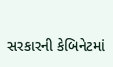સરકારની કેબિનેટમાં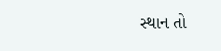સ્થાન તો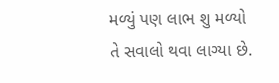મળ્યું પણ લાભ શુ મળ્યો તે સવાલો થવા લાગ્યા છે.